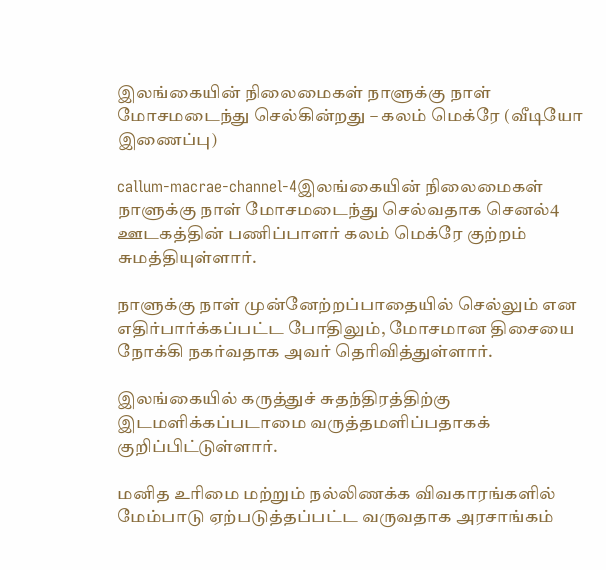இலங்கையின் நிலைமைகள் நாளுக்கு நாள் மோசமடைந்து செல்கின்றது – கலம் மெக்ரே (வீடியோ இணைப்பு)

callum-macrae-channel-4இலங்கையின் நிலைமைகள் நாளுக்கு நாள் மோசமடைந்து செல்வதாக செனல்4 ஊடகத்தின் பணிப்பாளர் கலம் மெக்ரே குற்றம் சுமத்தியுள்ளார்.

நாளுக்கு நாள் முன்னேற்றப்பாதையில் செல்லும் என எதிர்பார்க்கப்பட்ட போதிலும், மோசமான திசையை நோக்கி நகர்வதாக அவர் தெரிவித்துள்ளார்.

இலங்கையில் கருத்துச் சுதந்திரத்திற்கு இடமளிக்கப்படாமை வருத்தமளிப்பதாகக் குறிப்பிட்டுள்ளார்.

மனித உரிமை மற்றும் நல்லிணக்க விவகாரங்களில் மேம்பாடு ஏற்படுத்தப்பட்ட வருவதாக அரசாங்கம்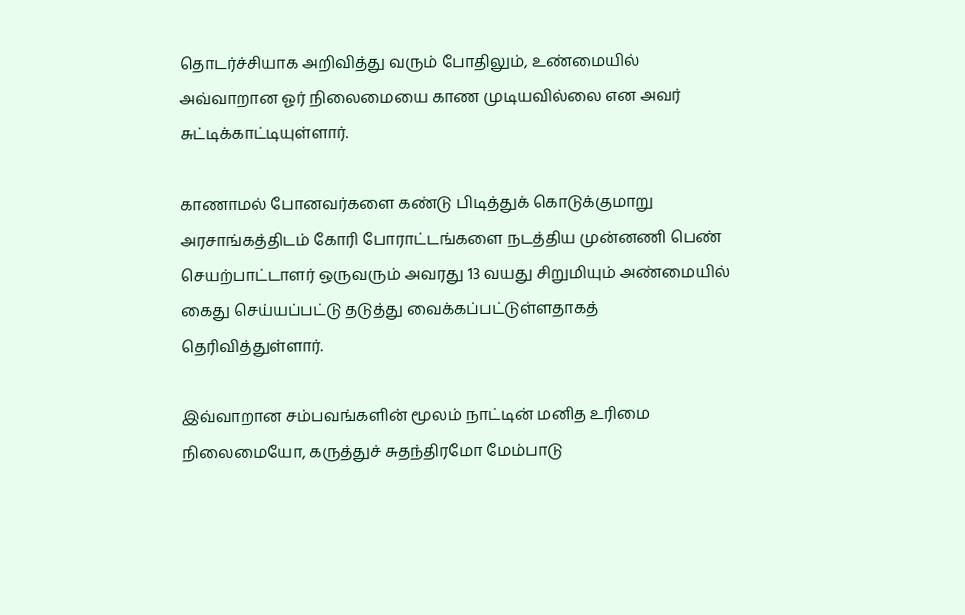தொடர்ச்சியாக அறிவித்து வரும் போதிலும், உண்மையில் அவ்வாறான ஓர் நிலைமையை காண முடியவில்லை என அவர் சுட்டிக்காட்டியுள்ளார்.

காணாமல் போனவர்களை கண்டு பிடித்துக் கொடுக்குமாறு அரசாங்கத்திடம் கோரி போராட்டங்களை நடத்திய முன்னணி பெண் செயற்பாட்டாளர் ஒருவரும் அவரது 13 வயது சிறுமியும் அண்மையில் கைது செய்யப்பட்டு தடுத்து வைக்கப்பட்டுள்ளதாகத் தெரிவித்துள்ளார்.

இவ்வாறான சம்பவங்களின் மூலம் நாட்டின் மனித உரிமை நிலைமையோ, கருத்துச் சுதந்திரமோ மேம்பாடு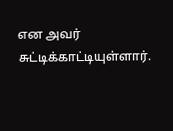என அவர் சுட்டிக்காட்டியுள்ளார்.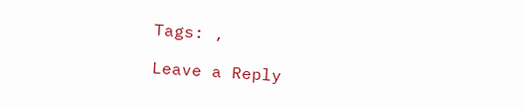Tags: ,

Leave a Reply